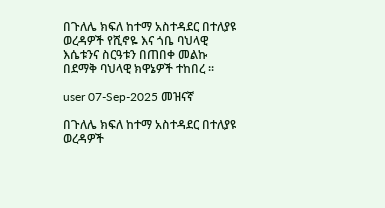በጉለሌ ክፍለ ከተማ አስተዳደር በተለያዩ ወረዳዎች የሺኖዬ እና ጎቤ ባህላዊ እሴቱንና ስርዓቱን በጠበቀ መልኩ በደማቅ ባህላዊ ክዋኔዎች ተከበረ ፡፡

user 07-Sep-2025 መዝናኛ

በጉለሌ ክፍለ ከተማ አስተዳደር በተለያዩ ወረዳዎች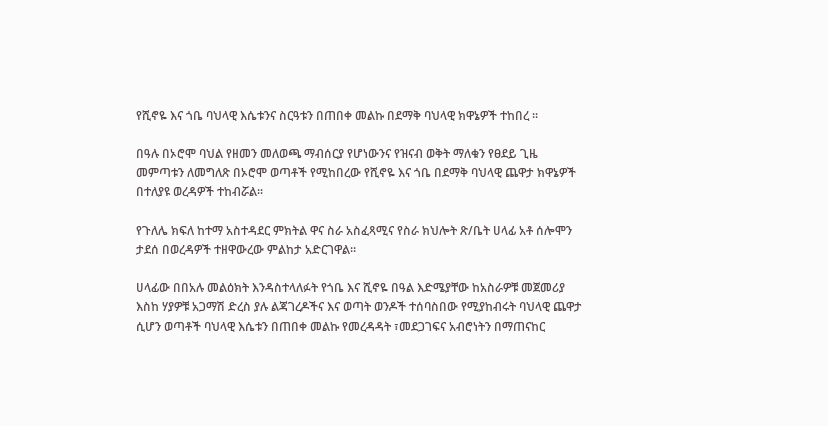የሺኖዬ እና ጎቤ ባህላዊ እሴቱንና ስርዓቱን በጠበቀ መልኩ በደማቅ ባህላዊ ክዋኔዎች ተከበረ ፡፡

በዓሉ በኦሮሞ ባህል የዘመን መለወጫ ማብሰርያ የሆነውንና የዝናብ ወቅት ማለቁን የፀደይ ጊዜ መምጣቱን ለመግለጽ በኦሮሞ ወጣቶች የሚከበረው የሺኖዬ እና ጎቤ በደማቅ ባህላዊ ጨዋታ ክዋኔዎች በተለያዩ ወረዳዎች ተከብሯል፡፡

የጉለሌ ክፍለ ከተማ አስተዳደር ምክትል ዋና ስራ አስፈጻሚና የስራ ክህሎት ጽ/ቤት ሀላፊ አቶ ሰሎሞን ታደሰ በወረዳዎች ተዘዋውረው ምልከታ አድርገዋል።

ሀላፊው በበአሉ መልዕክት እንዳስተላለፉት የጎቤ እና ሺኖዬ በዓል እድሜያቸው ከአስራዎቹ መጀመሪያ እስከ ሃያዎቹ አጋማሽ ድረስ ያሉ ልጃገረዶችና እና ወጣት ወንዶች ተሰባስበው የሚያከብሩት ባህላዊ ጨዋታ ሲሆን ወጣቶች ባህላዊ እሴቱን በጠበቀ መልኩ የመረዳዳት ፣መደጋገፍና አብሮነትን በማጠናከር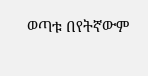ወጣቱ በየትኛውም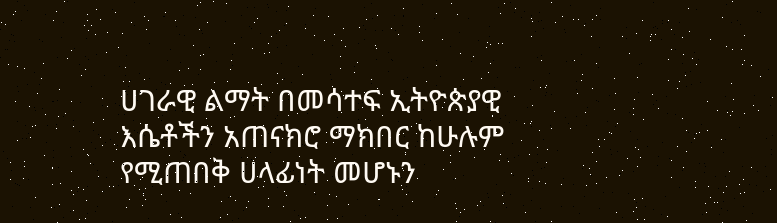ሀገራዊ ልማት በመሳተፍ ኢትዮጵያዊ እሴቶችን አጠናክሮ ማክበር ከሁሉም የሚጠበቅ ሀላፊነት መሆኑን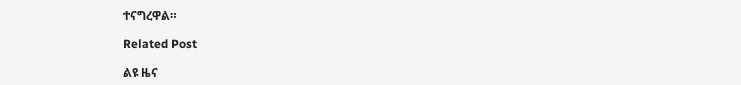ተናግረዋል።

Related Post

ልዩ ዜና